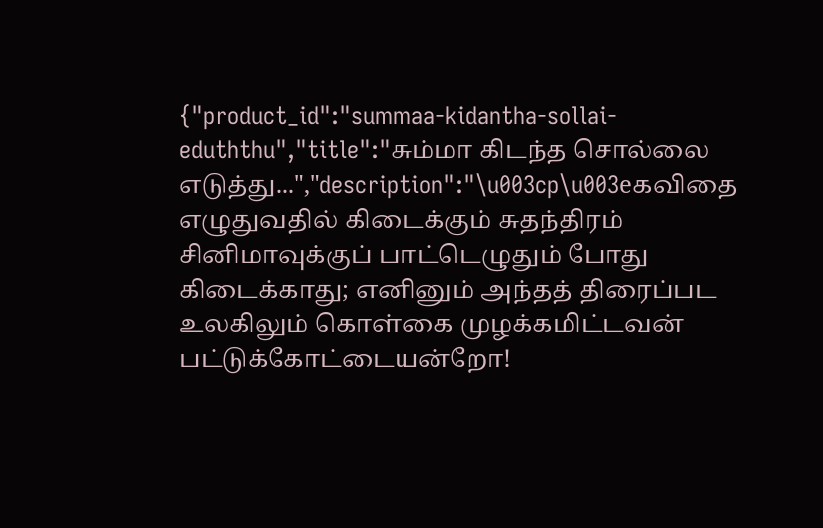{"product_id":"summaa-kidantha-sollai-eduththu","title":"சும்மா கிடந்த சொல்லை எடுத்து...","description":"\u003cp\u003eகவிதை எழுதுவதில் கிடைக்கும் சுதந்திரம் சினிமாவுக்குப் பாட்டெழுதும் போது கிடைக்காது; எனினும் அந்தத் திரைப்பட உலகிலும் கொள்கை முழக்கமிட்டவன் பட்டுக்கோட்டையன்றோ!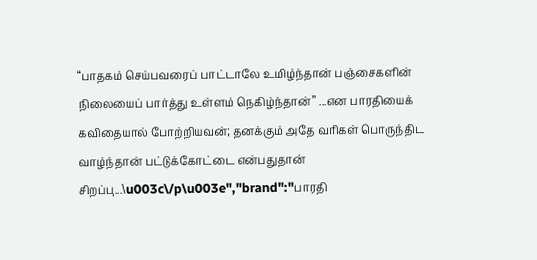“பாதகம் செய்பவரைப் பாட்டாலே உமிழ்ந்தான் பஞ்சைகளின் நிலையைப் பார்த்து உள்ளம் நெகிழ்ந்தான்’’ ...என பாரதியைக் கவிதையால் போற்றியவன்; தனக்கும் அதே வரிகள் பொருந்திட வாழ்ந்தான் பட்டுக்கோட்டை என்பதுதான் சிறப்பு...\u003c\/p\u003e","brand":"பாரதி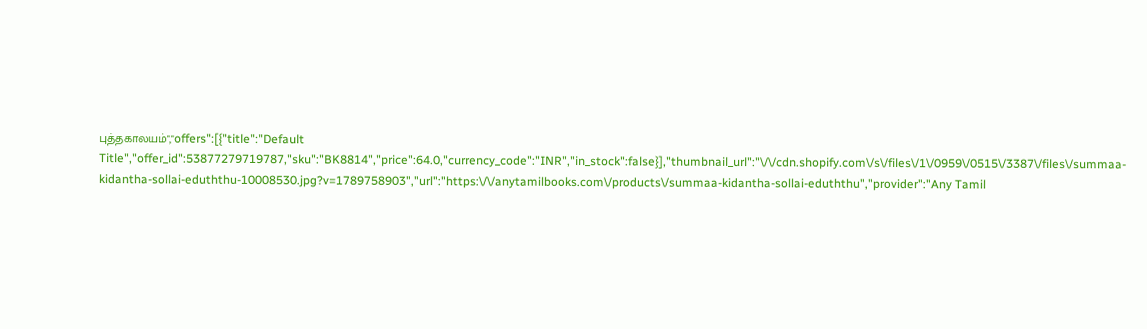புத்தகாலயம்","offers":[{"title":"Default Title","offer_id":53877279719787,"sku":"BK8814","price":64.0,"currency_code":"INR","in_stock":false}],"thumbnail_url":"\/\/cdn.shopify.com\/s\/files\/1\/0959\/0515\/3387\/files\/summaa-kidantha-sollai-eduththu-10008530.jpg?v=1789758903","url":"https:\/\/anytamilbooks.com\/products\/summaa-kidantha-sollai-eduththu","provider":"Any Tamil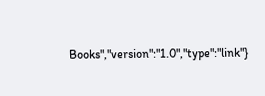Books","version":"1.0","type":"link"}